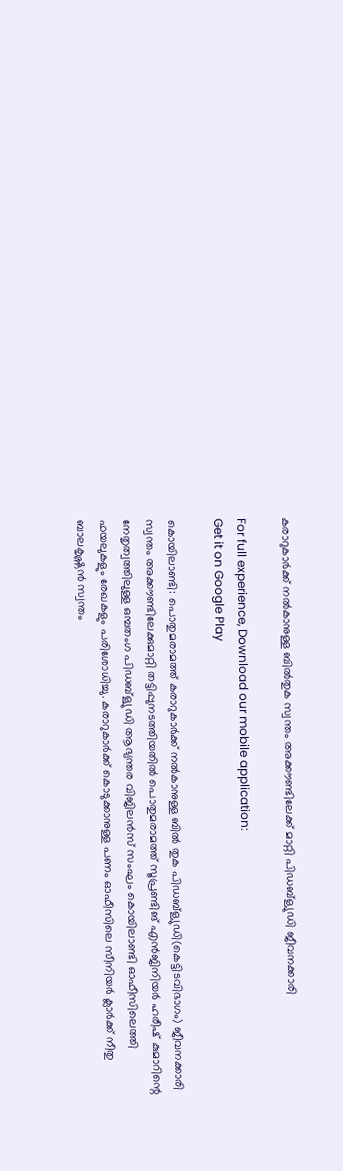കരാറുകാർക്ക് നൽകാനുള്ള ബിൽതുക സ്വന്തം അക്കൗണ്ടിലേക്ക് മാറ്റി പിഡബ്ള്യുഡി ജീവനക്കാരി

For full experience, Download our mobile application:
Get it on Google Play

കൊയിലാണ്ടി: പൊതുമരാമത്ത് കരാറുകാർക്ക് നൽകാനുള്ള ബിൽ തുക പിഡബ്ള്യുഡി(കെട്ടിടവിഭാഗം) ജീവനക്കാരി സ്വന്തം അക്കൗണ്ടിലേക്കുമാറ്റി തട്ടിപ്പുനടത്തിയതിൽ പൊതുമരാമത്ത് സൂപ്രണ്ടിങ് എൻജിനിയർ ഹരീഷ് കുമാറിന്റെ നേതൃത്വത്തിലുള്ള ഒമ്പതംഗ പിഡബ്ള്യുഡി ആഭ്യന്തര വിജിലൻസ് സംഘം കൊയിലാണ്ടി ഓഫീസിലെത്തി ഫയലുകളും രേഖകളും പരിശോധിച്ചു. കരാറുകാർക്ക് കൊടുക്കാനുള്ള പണം ഓഫീസിലെ സീനിയർ ക്ലാർക്ക് നീതു ബാലകൃഷ്ണൻ സ്വന്തം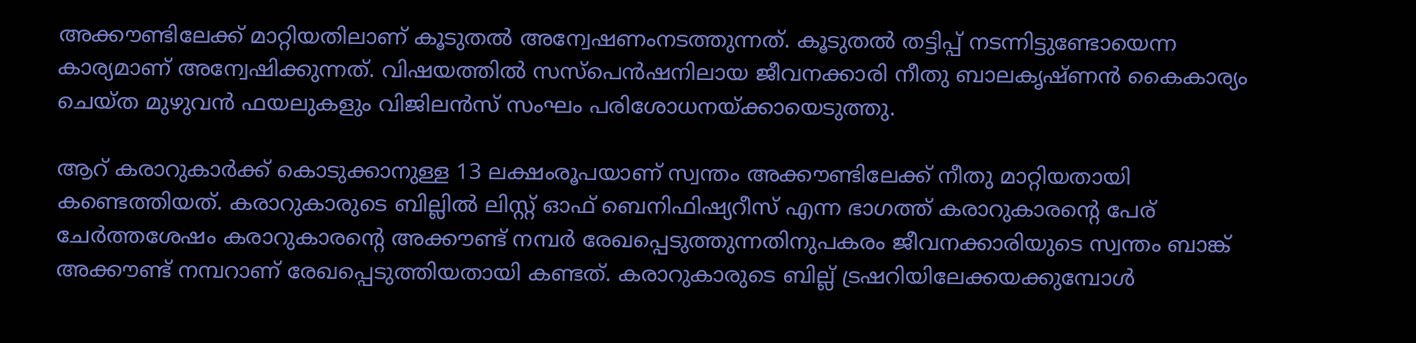അക്കൗണ്ടിലേക്ക് മാറ്റിയതിലാണ്‌ കൂടുതൽ അന്വേഷണംനടത്തുന്നത്. കൂടുതൽ തട്ടിപ്പ് നടന്നിട്ടുണ്ടോയെന്ന കാര്യമാണ് അന്വേഷിക്കുന്നത്. വിഷയത്തിൽ സസ്പെൻഷനിലായ ജീവനക്കാരി നീതു ബാലകൃഷ്ണൻ കൈകാര്യം ചെയ്ത മുഴുവൻ ഫയലുകളും വിജിലൻസ് സംഘം പരിശോധനയ്ക്കായെടുത്തു.

ആറ് കരാറുകാർക്ക് കൊടുക്കാനുള്ള 13 ലക്ഷംരൂപയാണ് സ്വന്തം അക്കൗണ്ടിലേക്ക് നീതു മാറ്റിയതായി കണ്ടെത്തിയത്. കരാറുകാരുടെ ബില്ലിൽ ലിസ്റ്റ് ഓഫ് ബെനിഫിഷ്യറീസ് എന്ന ഭാഗത്ത് കരാറുകാരന്റെ പേര് ചേർത്തശേഷം കരാറുകാരന്റെ അക്കൗണ്ട് നമ്പർ രേഖപ്പെടുത്തുന്നതിനുപകരം ജീവനക്കാരിയുടെ സ്വന്തം ബാങ്ക് അക്കൗണ്ട് നമ്പറാണ് രേഖപ്പെടുത്തിയതായി കണ്ടത്. കരാറുകാരുടെ ബില്ല് ട്രഷറിയിലേക്കയക്കുമ്പോൾ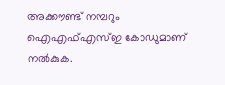അക്കൗണ്ട് നമ്പറും ഐഎഫ്എസ്ഇ കോഡുമാണ് നൽകുക.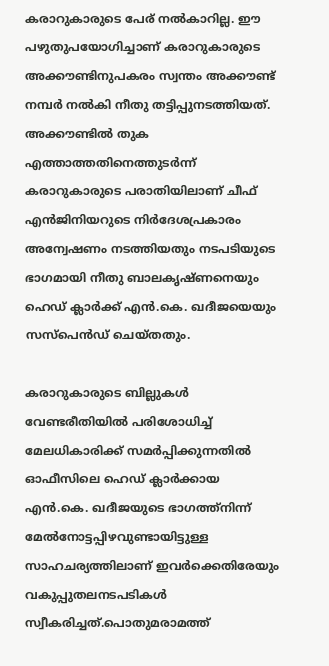കരാറുകാരുടെ പേര് നൽകാറില്ല. ഈ പഴുതുപയോഗിച്ചാണ് കരാറുകാരുടെ അക്കൗണ്ടിനുപകരം സ്വന്തം അക്കൗണ്ട് നമ്പർ നൽകി നീതു തട്ടിപ്പുനടത്തിയത്. അക്കൗണ്ടിൽ തുക എത്താത്തതിനെത്തുടർന്ന് കരാറുകാരുടെ പരാതിയിലാണ് ചീഫ് എൻജിനിയറുടെ നിർദേശപ്രകാരം അന്വേഷണം നടത്തിയതും നടപടിയുടെ ഭാഗമായി നീതു ബാലകൃഷ്ണനെയും ഹെഡ് ക്ലാർക്ക് എൻ.കെ. ഖദീജയെയും സസ്പെൻഡ് ചെയ്തതും.

കരാറുകാരുടെ ബില്ലുകൾ വേണ്ടരീതിയിൽ പരിശോധിച്ച് മേലധികാരിക്ക് സമർപ്പിക്കുന്നതിൽ ഓഫീസിലെ ഹെഡ് ക്ലാർക്കായ എൻ.കെ. ഖദീജയുടെ ഭാഗത്ത്നിന്ന് മേൽനോട്ടപ്പിഴവുണ്ടായിട്ടുള്ള സാഹചര്യത്തിലാണ് ഇവർക്കെതിരേയും വകുപ്പുതലനടപടികൾ സ്വീകരിച്ചത്.പൊതുമരാമത്ത്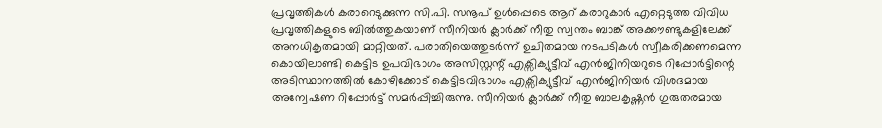പ്രവൃത്തികൾ കരാറെടുക്കുന്ന സി.പി. സനൂപ് ഉൾപ്പെടെ ആറ് കരാറുകാർ എറ്റെടുത്ത വിവിധ പ്രവൃത്തികളുടെ ബിൽത്തുകയാണ് സീനിയർ ക്ലാർക്ക് നീതു സ്വന്തം ബാങ്ക് അക്കൗണ്ടുകളിലേക്ക് അനധികൃതമായി മാറ്റിയത്. പരാതിയെത്തുടർന്ന് ഉചിതമായ നടപടികൾ സ്വീകരിക്കണമെന്ന കൊയിലാണ്ടി കെട്ടിട ഉപവിഭാഗം അസിസ്റ്റന്റ് എക്സിക്യുട്ടീവ് എൻജിനിയറുടെ റിപ്പോർട്ടിന്റെ അടിസ്ഥാനത്തിൽ കോഴിക്കോട് കെട്ടിടവിഭാഗം എക്സിക്യുട്ടീവ് എൻജിനിയർ വിശദമായ അന്വേഷണ റിപ്പോർട്ട് സമർപ്പിച്ചിരുന്നു. സീനിയർ ക്ലാർക്ക് നീതു ബാലകൃഷ്ണൻ ഗുരുതരമായ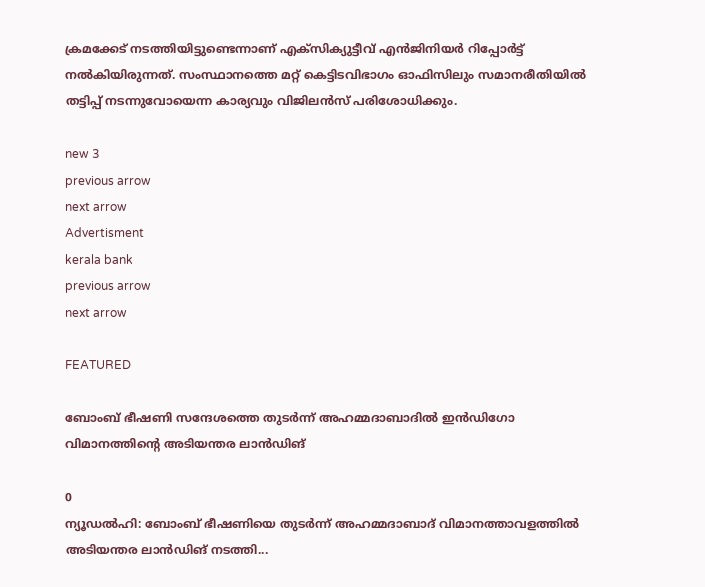ക്രമക്കേട് നടത്തിയിട്ടുണ്ടെന്നാണ് എക്സിക്യുട്ടീവ് എൻജിനിയർ റിപ്പോർട്ട് നൽകിയിരുന്നത്. സംസ്ഥാനത്തെ മറ്റ് കെട്ടിടവിഭാഗം ഓഫിസിലും സമാനരീതിയിൽ തട്ടിപ്പ് നടന്നുവോയെന്ന കാര്യവും വിജിലൻസ് പരിശോധിക്കും.

new 3
previous arrow
next arrow
Advertisment
kerala bank
previous arrow
next arrow

FEATURED

ബോംബ് ഭീഷണി സന്ദേശത്തെ തുടർന്ന് അഹമ്മദാബാദിൽ ഇൻഡിഗോ വിമാനത്തിന്റെ അടിയന്തര ലാൻഡിങ്

0
ന്യൂഡല്‍ഹി: ബോംബ് ഭീഷണിയെ തുടര്‍ന്ന് അഹമ്മദാബാദ് വിമാനത്താവളത്തില്‍ അടിയന്തര ലാൻഡിങ് നടത്തി...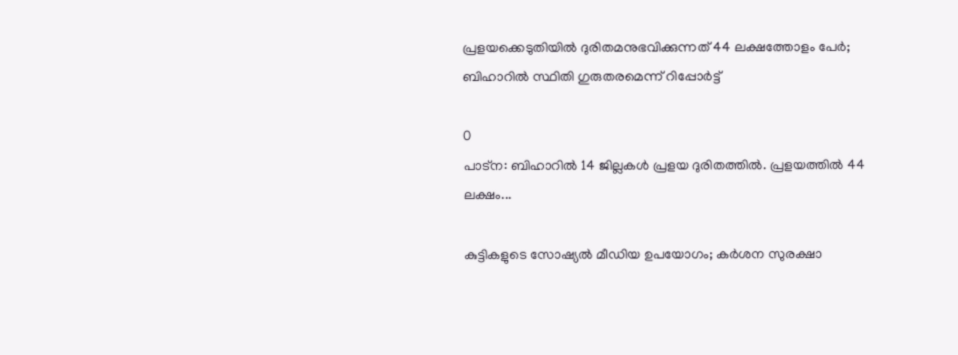പ്രളയക്കെടുതിയിൽ ദുരിതമനുഭവിക്കുന്നത് 44 ലക്ഷത്തോളം പേർ; ബിഹാറിൽ സ്ഥിതി ഗുരുതരമെന്ന് റിപ്പോർട്ട്

0
പാട്‌ന: ബിഹാറില്‍ 14 ജില്ലകള്‍ പ്രളയ ദുരിതത്തില്‍. പ്രളയത്തില്‍ 44 ലക്ഷം...

കുട്ടികളുടെ സോഷ്യൽ മീഡിയ ഉപയോഗം; കർശന സുരക്ഷാ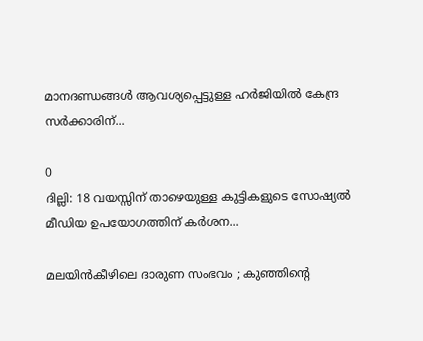മാനദണ്ഡങ്ങൾ ആവശ്യപ്പെട്ടുള്ള ഹർജിയിൽ കേന്ദ്ര സർക്കാരിന്...

0
ദില്ലി: 18 വയസ്സിന് താഴെയുള്ള കുട്ടികളുടെ സോഷ്യൽ മീഡിയ ഉപയോഗത്തിന് കർശന...

മലയിൻകീഴിലെ ദാരുണ സംഭവം ; കുഞ്ഞിന്റെ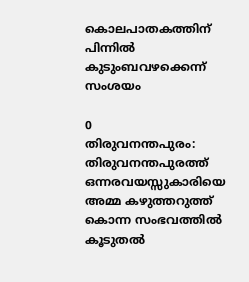കൊലപാതകത്തിന് പിന്നിൽ കുടുംബവഴക്കെന്ന് സംശയം

0
തിരുവനന്തപുരം: തിരുവനന്തപുരത്ത് ഒന്നരവയസ്സുകാരിയെ അമ്മ കഴുത്തറുത്ത് കൊന്ന സംഭവത്തിൽ കൂടുതൽ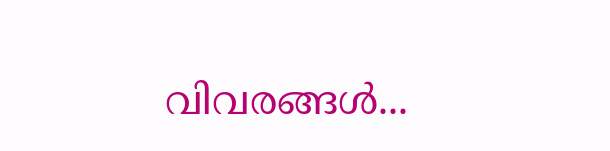വിവരങ്ങള്‍...